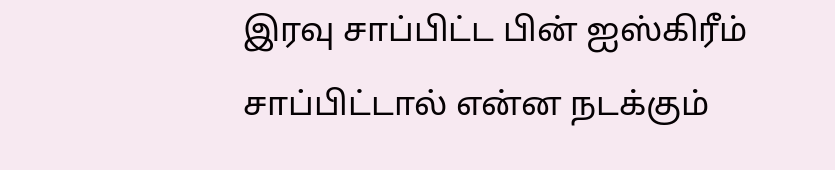இரவு சாப்பிட்ட பின் ஐஸ்கிரீம் சாப்பிட்டால் என்ன நடக்கும்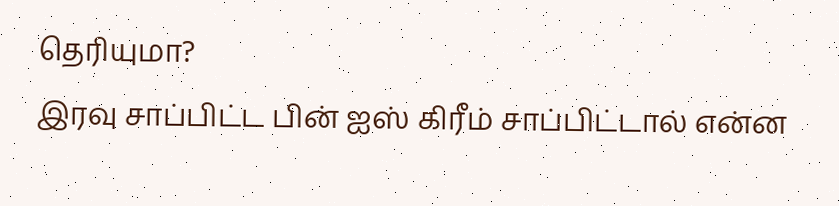தெரியுமா?
இரவு சாப்பிட்ட பின் ஐஸ் கிரீம் சாப்பிட்டால் என்ன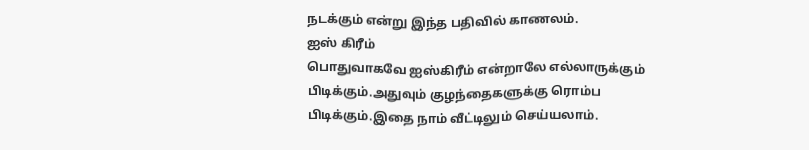நடக்கும் என்று இந்த பதிவில் காணலம்.
ஐஸ் கிரீம்
பொதுவாகவே ஐஸ்கிரீம் என்றாலே எல்லாருக்கும் பிடிக்கும்.அதுவும் குழந்தைகளுக்கு ரொம்ப பிடிக்கும்.இதை நாம் வீட்டிலும் செய்யலாம்.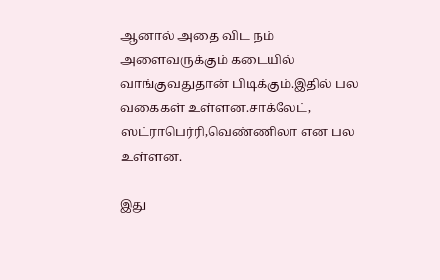ஆனால் அதை விட நம் அளைவருக்கும் கடையில் வாங்குவதுதான் பிடிக்கும்.இதில் பல வகைகள் உள்ளன.சாக்லேட், ஸட்ராபெர்ரி,வெண்ணிலா என பல உள்ளன.

இது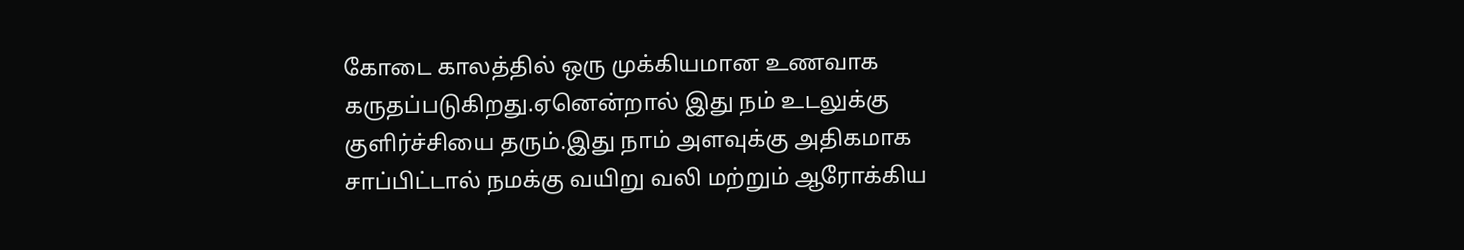கோடை காலத்தில் ஒரு முக்கியமான உணவாக கருதப்படுகிறது.ஏனென்றால் இது நம் உடலுக்கு குளிர்ச்சியை தரும்.இது நாம் அளவுக்கு அதிகமாக சாப்பிட்டால் நமக்கு வயிறு வலி மற்றும் ஆரோக்கிய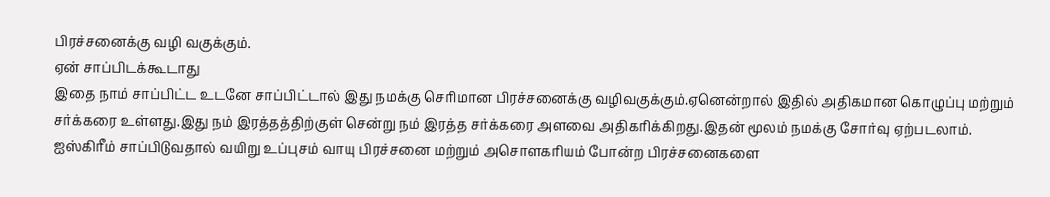பிரச்சனைக்கு வழி வகுக்கும்.
ஏன் சாப்பிடக்கூடாது
இதை நாம் சாப்பிட்ட உடனே சாப்பிட்டால் இது நமக்கு செரிமான பிரச்சனைக்கு வழிவகுக்கும்.ஏனென்றால் இதில் அதிகமான கொழுப்பு மற்றும் சர்க்கரை உள்ளது.இது நம் இரத்தத்திற்குள் சென்று நம் இரத்த சர்க்கரை அளவை அதிகரிக்கிறது.இதன் மூலம் நமக்கு சோர்வு ஏற்படலாம்.
ஐஸ்கிரீம் சாப்பிடுவதால் வயிறு உப்புசம் வாயு பிரச்சனை மற்றும் அசொளகரியம் போன்ற பிரச்சனைகளை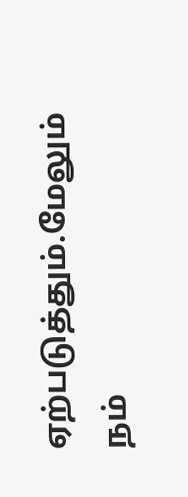ஏற்படுத்தும்.மேலும் நம்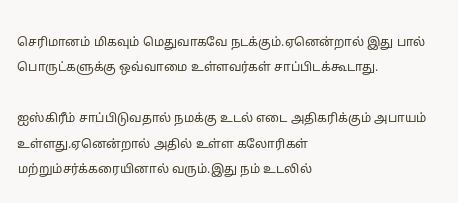செரிமானம் மிகவும் மெதுவாகவே நடக்கும்.ஏனென்றால் இது பால் பொருட்களுக்கு ஒவ்வாமை உள்ளவர்கள் சாப்பிடக்கூடாது.

ஐஸ்கிரீம் சாப்பிடுவதால் நமக்கு உடல் எடை அதிகரிக்கும் அபாயம் உள்ளது.ஏனென்றால் அதில் உள்ள கலோரிகள் மற்றும்சர்க்கரையினால் வரும்.இது நம் உடலில்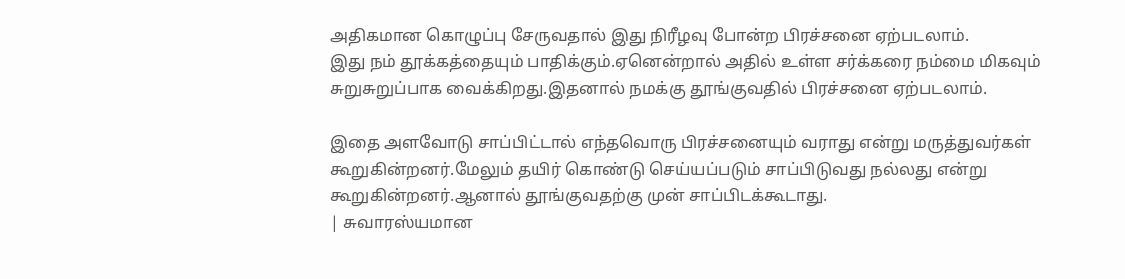அதிகமான கொழுப்பு சேருவதால் இது நிரீழவு போன்ற பிரச்சனை ஏற்படலாம்.
இது நம் தூக்கத்தையும் பாதிக்கும்.ஏனென்றால் அதில் உள்ள சர்க்கரை நம்மை மிகவும் சுறுசுறுப்பாக வைக்கிறது.இதனால் நமக்கு தூங்குவதில் பிரச்சனை ஏற்படலாம்.

இதை அளவோடு சாப்பிட்டால் எந்தவொரு பிரச்சனையும் வராது என்று மருத்துவர்கள் கூறுகின்றனர்.மேலும் தயிர் கொண்டு செய்யப்படும் சாப்பிடுவது நல்லது என்று கூறுகின்றனர்.ஆனால் தூங்குவதற்கு முன் சாப்பிடக்கூடாது.
| சுவாரஸ்யமான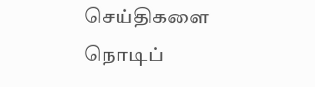செய்திகளை நொடிப்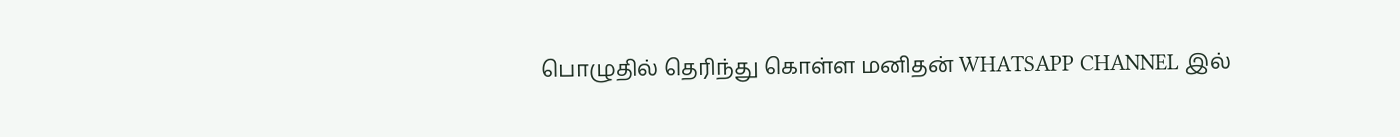பொழுதில் தெரிந்து கொள்ள மனிதன் WHATSAPP CHANNEL இல்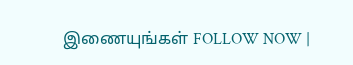இணையுங்கள் FOLLOW NOW |